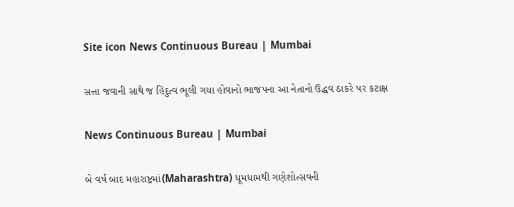Site icon News Continuous Bureau | Mumbai

સત્તા જવાની સાથે જ હિંદુત્વ ભૂલી ગયા હોવાનો ભાજપના આ નેતાનો ઉદ્ધવ ઠાકરે પર કટાક્ષ

News Continuous Bureau | Mumbai

બે વર્ષ બાદ મહારાષ્ટ્રમાં(Maharashtra) ધૂમધામથી ગણેશોત્સવની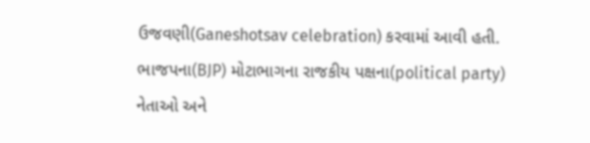ઉજવણી(Ganeshotsav celebration) કરવામાં આવી હતી. ભાજપના(BJP) મોટાભાગના રાજકીય પક્ષના(political party) નેતાઓ અને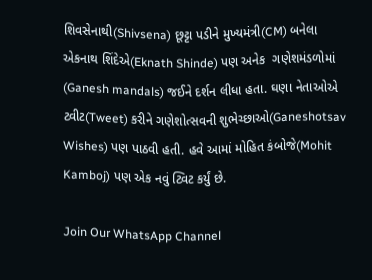શિવસેનાથી(Shivsena) છૂટ્ટા પડીને મુખ્યમંત્રી(CM) બનેલા એકનાથ શિંદેએ(Eknath Shinde) પણ અનેક  ગણેશમંડળોમાં (Ganesh mandals) જઈને દર્શન લીધા હતા. ઘણા નેતાઓએ ટ્વીટ(Tweet) કરીને ગણેશોત્સવની શુભેચ્છાઓ(Ganeshotsav  Wishes) પણ પાઠવી હતી. હવે આમાં મોહિત કંબોજે(Mohit Kamboj) પણ એક નવું ટ્વિટ કર્યું છે.

Join Our WhatsApp Channel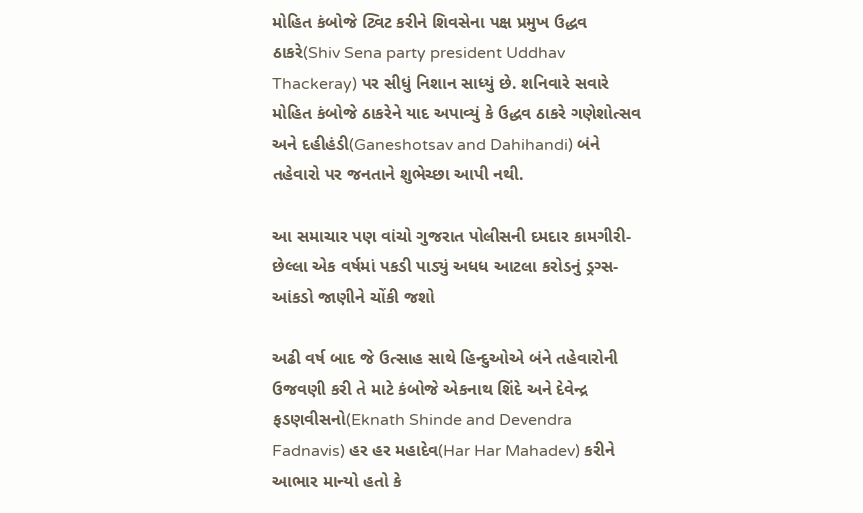મોહિત કંબોજે ટ્વિટ કરીને શિવસેના પક્ષ પ્રમુખ ઉદ્ધવ ઠાકરે(Shiv Sena party president Uddhav Thackeray) પર સીધું નિશાન સાધ્યું છે. શનિવારે સવારે મોહિત કંબોજે ઠાકરેને યાદ અપાવ્યું કે ઉદ્ધવ ઠાકરે ગણેશોત્સવ અને દહીહંડી(Ganeshotsav and Dahihandi) બંને તહેવારો પર જનતાને શુભેચ્છા આપી નથી.

આ સમાચાર પણ વાંચો ગુજરાત પોલીસની દમદાર કામગીરી-છેલ્લા એક વર્ષમાં પકડી પાડ્યું અધધ આટલા કરોડનું ડ્રગ્સ- આંકડો જાણીને ચોંકી જશો

અઢી વર્ષ બાદ જે ઉત્સાહ સાથે હિન્દુઓએ બંને તહેવારોની ઉજવણી કરી તે માટે કંબોજે એકનાથ શિંદે અને દેવેન્દ્ર ફડણવીસનો(Eknath Shinde and Devendra Fadnavis) હર હર મહાદેવ(Har Har Mahadev) કરીને આભાર માન્યો હતો કે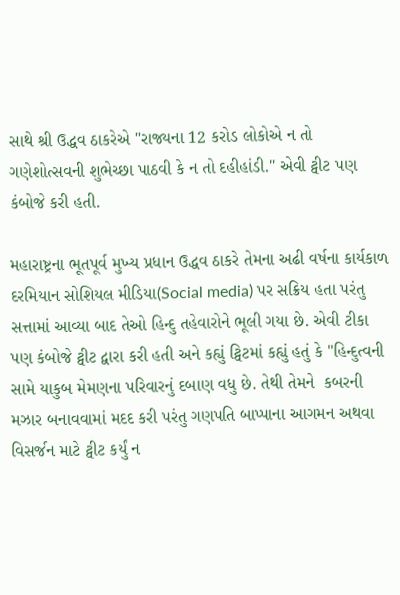સાથે શ્રી ઉદ્ધવ ઠાકરેએ "રાજ્યના 12 કરોડ લોકોએ ન તો ગણેશોત્સવની શુભેચ્છા પાઠવી કે ન તો દહીહાંડી." એવી ટ્વીટ પણ કંબોજે કરી હતી.

મહારાષ્ટ્રના ભૂતપૂર્વ મુખ્ય પ્રધાન ઉદ્ધવ ઠાકરે તેમના અઢી વર્ષના કાર્યકાળ દરમિયાન સોશિયલ મીડિયા(Social media) પર સક્રિય હતા પરંતુ સત્તામાં આવ્યા બાદ તેઓ હિન્દુ તહેવારોને ભૂલી ગયા છે. એવી ટીકા પણ કંબોજે ટ્વીટ દ્વારા કરી હતી અને કહ્યું ટ્વિટમાં કહ્યું હતું કે "હિન્દુત્વની સામે યાકુબ મેમણના પરિવારનું દબાણ વધુ છે. તેથી તેમને  કબરની મઝાર બનાવવામાં મદદ કરી પરંતુ ગણપતિ બાપ્પાના આગમન અથવા વિસર્જન માટે ટ્વીટ કર્યું ન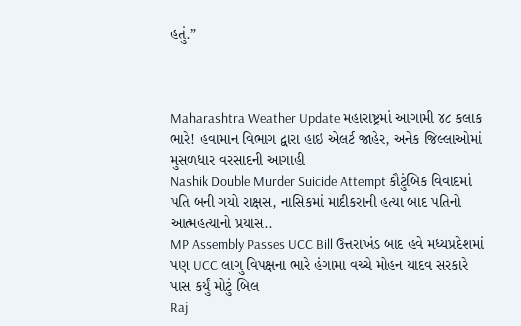હતું.”



Maharashtra Weather Update મહારાષ્ટ્રમાં આગામી ૪૮ કલાક ભારે! હવામાન વિભાગ દ્વારા હાઇ એલર્ટ જાહેર, અનેક જિલ્લાઓમાં મુસળધાર વરસાદની આગાહી
Nashik Double Murder Suicide Attempt કૌટુંબિક વિવાદમાં પતિ બની ગયો રાક્ષસ, નાસિકમાં માદીકરાની હત્યા બાદ પતિનો આત્મહત્યાનો પ્રયાસ..
MP Assembly Passes UCC Bill ઉત્તરાખંડ બાદ હવે મધ્યપ્રદેશમાં પણ UCC લાગુ વિપક્ષના ભારે હંગામા વચ્ચે મોહન યાદવ સરકારે પાસ કર્યું મોટું બિલ
Raj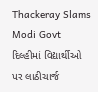Thackeray Slams Modi Govt દિલ્હીમાં વિદ્યાર્થીઓ પર લાઠીચાર્જ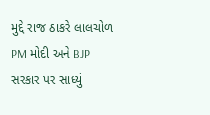મુદ્દે રાજ ઠાકરે લાલચોળ PM મોદી અને BJP સરકાર પર સાધ્યું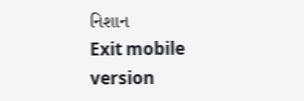નિશાન
Exit mobile version